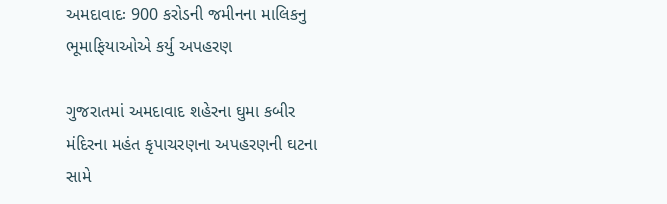અમદાવાદઃ 900 કરોડની જમીનના માલિકનુ ભૂમાફિયાઓએ કર્યુ અપહરણ

ગુજરાતમાં અમદાવાદ શહેરના ઘુમા કબીર મંદિરના મહંત કૃપાચરણના અપહરણની ઘટના સામે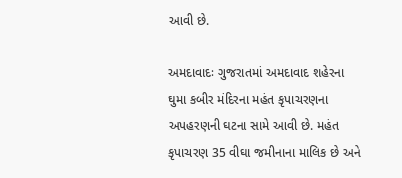આવી છે.

અમદાવાદઃ ગુજરાતમાં અમદાવાદ શહેરના ઘુમા કબીર મંદિરના મહંત કૃપાચરણના અપહરણની ઘટના સામે આવી છે. મહંત કૃપાચરણ 35 વીઘા જમીનાના માલિક છે અને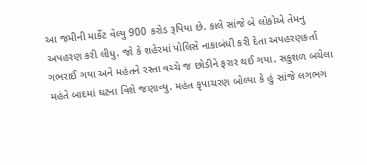આ જમીની માર્કેટ વેલ્યુ 900 કરોડ રૂપિયા છે. કાલે સાંજે બે લોકોએ તેમનુ અપહરણ કરી લીધુ. જો કે શહેરમાં પોલિસે નાકાબંધી કરી દેતા અપહરણકર્તા ગભરાઈ ગયા અને મહંતને રસ્તા વચ્ચે જ છોડીને ફરાર થઈ ગયા. સકુશળ બચેલા મહંતે બાદમાં ઘટના વિશે જણાવ્યુ. મહંત કૃપાચરણ બોલ્યા કે હું સાંજે લગભગ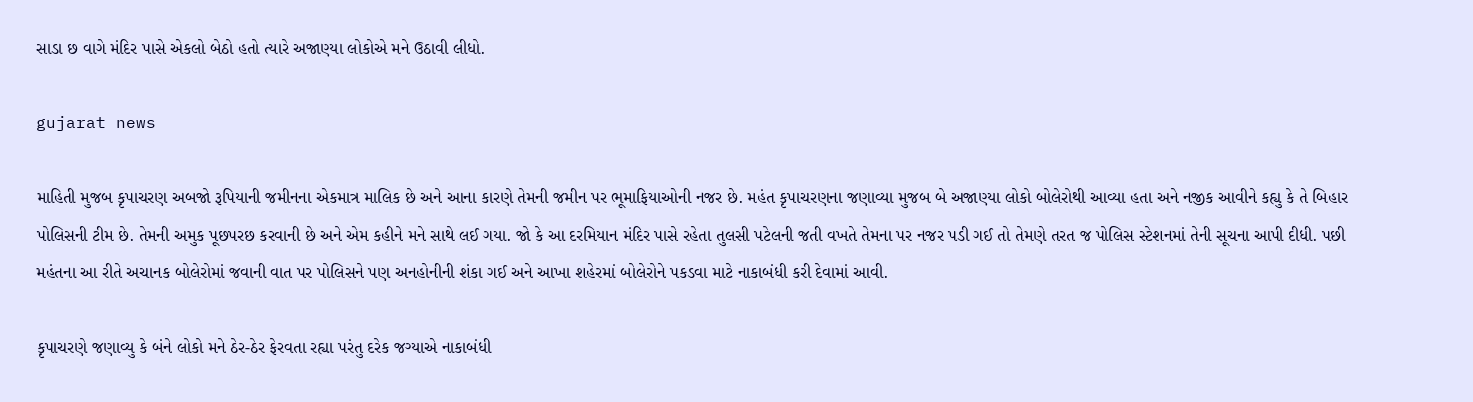સાડા છ વાગે મંદિર પાસે એકલો બેઠો હતો ત્યારે અજાણ્યા લોકોએ મને ઉઠાવી લીધો.

gujarat news

માહિતી મુજબ કૃપાચરણ અબજો રૂપિયાની જમીનના એકમાત્ર માલિક છે અને આના કારણે તેમની જમીન પર ભૂમાફિયાઓની નજર છે. મહંત કૃપાચરણના જણાવ્યા મુજબ બે અજાણ્યા લોકો બોલેરોથી આવ્યા હતા અને નજીક આવીને કહ્યુ કે તે બિહાર પોલિસની ટીમ છે. તેમની અમુક પૂછપરછ કરવાની છે અને એમ કહીને મને સાથે લઈ ગયા. જો કે આ દરમિયાન મંદિર પાસે રહેતા તુલસી પટેલની જતી વખતે તેમના પર નજર પડી ગઈ તો તેમણે તરત જ પોલિસ સ્ટેશનમાં તેની સૂચના આપી દીધી. પછી મહંતના આ રીતે અચાનક બોલેરોમાં જવાની વાત પર પોલિસને પણ અનહોનીની શંકા ગઈ અને આખા શહેરમાં બોલેરોને પકડવા માટે નાકાબંધી કરી દેવામાં આવી.

કૃપાચરણે જણાવ્યુ કે બંને લોકો મને ઠેર-ઠેર ફેરવતા રહ્યા પરંતુ દરેક જગ્યાએ નાકાબંધી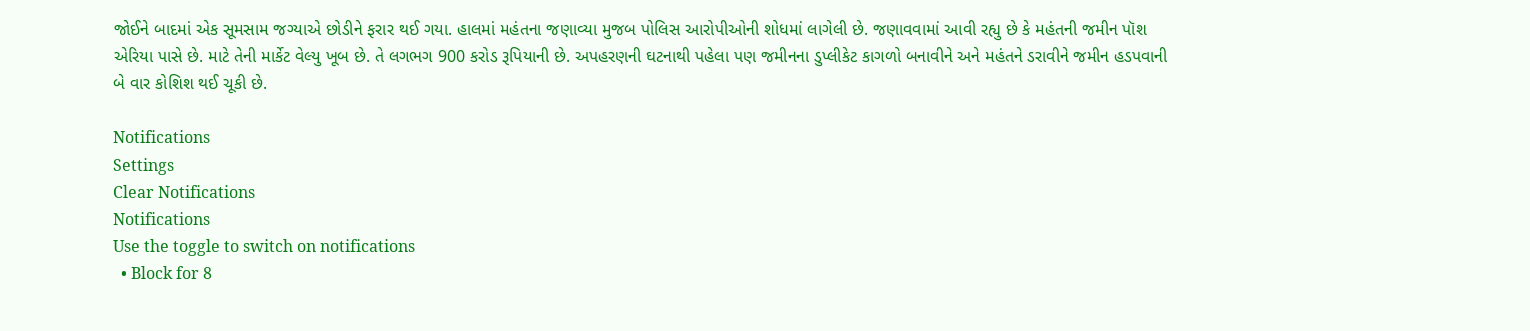જોઈને બાદમાં એક સૂમસામ જગ્યાએ છોડીને ફરાર થઈ ગયા. હાલમાં મહંતના જણાવ્યા મુજબ પોલિસ આરોપીઓની શોધમાં લાગેલી છે. જણાવવામાં આવી રહ્યુ છે કે મહંતની જમીન પૉશ એરિયા પાસે છે. માટે તેની માર્કેટ વેલ્યુ ખૂબ છે. તે લગભગ 900 કરોડ રૂપિયાની છે. અપહરણની ઘટનાથી પહેલા પણ જમીનના ડુપ્લીકેટ કાગળો બનાવીને અને મહંતને ડરાવીને જમીન હડપવાની બે વાર કોશિશ થઈ ચૂકી છે.

Notifications
Settings
Clear Notifications
Notifications
Use the toggle to switch on notifications
  • Block for 8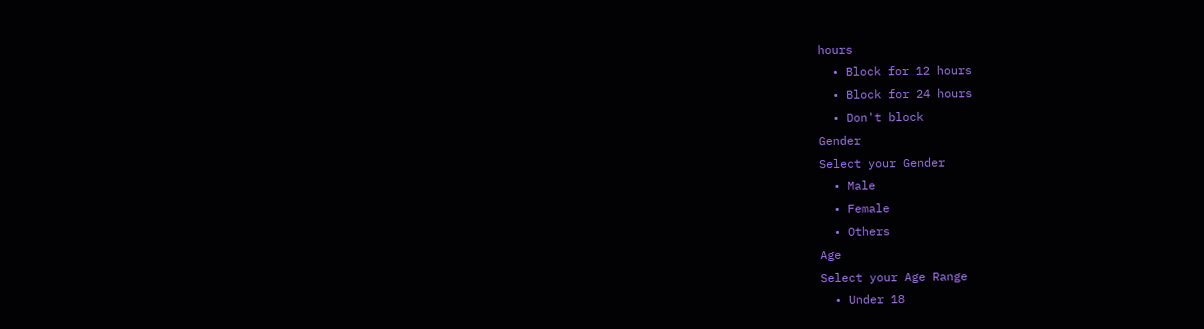hours
  • Block for 12 hours
  • Block for 24 hours
  • Don't block
Gender
Select your Gender
  • Male
  • Female
  • Others
Age
Select your Age Range
  • Under 18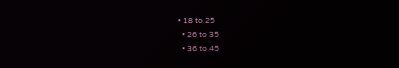• 18 to 25
  • 26 to 35
  • 36 to 45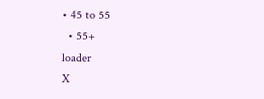• 45 to 55
  • 55+
loader
X